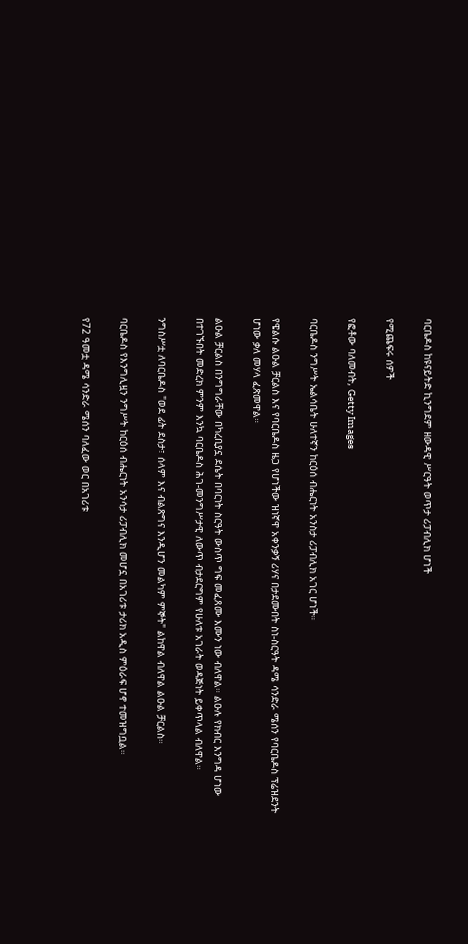ባርቤዶስ ከዩናይትድ ኪንግደም ዘውዳዊ ሥርዓት ወጥታ ሪፓብሊክ ሆነች

የሚጨፍሩ ሰዎች

የፎቶው ባለመብት, Getty Images

ባርቤዶስ ንግሥት ኤልሳቤት ሁለተኛን ከርዕሰ ብሔርነት አንስታ ሪፓብሊክ አገር ሆነች።

የዌልሱ ልዑል ቻርልስ እና የባርቤዶስ ዜጋ የሆነችው ዝነኛዋ አቀንቃኝ ሪሃና በታደሙበት ስነ-ስርዓት ዳሜ ሳንድራ ሜሰን የባርቤዶስ ፕሬዝደንት ሆነው ቃለ መሃላ ፈጽመዋል።

ልዑል ቻርልስ በንግግራቸው በካረቢያኗ ደሴት በባርነት ስርዓት ውስጥ ግፍ መፈጸሙ እሙን ነው ብለዋል። ልዑሉ የክብር እንግዳ ሆነው በተገኙበት መድረክ ምንም እንኳ ባርቤዶስ ሕገ-መንግሥታዊ ለውጥ ብታደርግም የሁለቱ አገራት ወዳጅነት ይቀጥላል ብለዋል።

ንግስሥቷ ለባርቤዶስ "ወደ ፊት ደስታ፣ ሰላም እና ብልጽግና እንዲሆን መልካም ምኞት" ልከዋል ብለዋል ልዑል ቻርልስ።

ባርቤዶስ የእንግሊዟን ንግሥት ከርዕሰ ብሔርነት አንሳታ ሪፓብሊክ መሆኗ በአገሪቱ ታሪክ አዲስ ምዕራፍ ሆኖ ተመዝግቧል።

የ72 ዓመቷ ዳሜ ሳንድራ ሜሰን ባለፈው ወር በአገሪቱ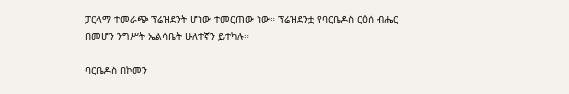ፓርላማ ተመራጭ ፕሬዝደንት ሆነው ተመርጠው ነው። ፕሬዝደንቷ የባርቤዶስ ርዕሰ ብሔር በመሆን ንግሥት ኤልሳቤት ሁለተኛን ይተካሉ።

ባርቤዶስ በኮመን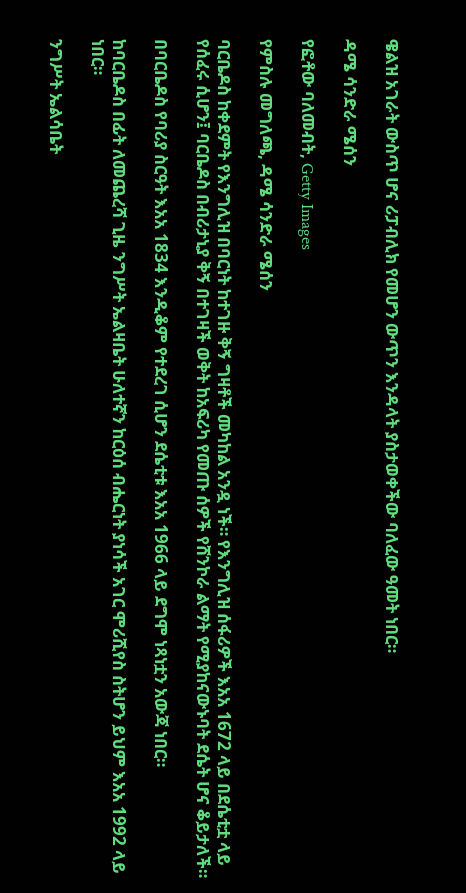ዌልዝ አገራት ውስጥ ሆና ሪፓብሊክ የመሆን ውጥን እንዳላት ያስታወቀችው ባለፈው ዓመት ነበር።

ዳሜ ሳንድራ ሜሰን

የፎቶው ባለመብት, Getty Images

የምስሉ መግለጫ, ዳሜ ሳንድራ ሜሰን

ባርቤዶስ ከቀደምት የእንግሊዝ በባርነት ከተገዙ ቅኝ ግዛቶች መካከል አንዷ ነች። የእንግሊዝ ሰፋሪዎች እአአ 1672 ላይ በደሴቲቷ ላይ የሰፈሩ ሲሆን፤ ባርቤዶስ በብሪታኒያ ቅኝ በተገዛች ወቅት ከአፍሪካ የመጡ ሰዎች የሸንኮራ ልማት የሚያከናውኑባት ደሴት ሆና ቆይታለች።

በባርቤዶስ የባሪያ ስርዓት እአአ 1834 እንዲቆም የተደረገ ሲሆን ደሴቲቱ እአአ 1966 ላይ ደግሞ ነጻነቷን አውጃ ነበር።

ከባርቤዶስ በፊት ለመጨረሻ ጊዜ ንግሥት ኤልዛቤት ሁለተኛን ከርዕሰ ብሔርነት ያነሳች አገር ሞሪሺየስ ስትሆን ይህም እአአ 1992 ላይ ነበር።

ንግሥት ኤልሳቤት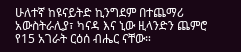ሁለተኛ ከዩናይትድ ኪንግደም በተጨማሪ አውስትራሊያ፣ ካናዳ እና ኒው ዚላንድን ጨምሮ የ15 አገራት ርዕሰ ብሔር ናቸው።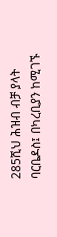285ሺህ ሕዝብ ብቻ ያላት ባርቤዶስ፤ በካረቢያን ከሚገኙ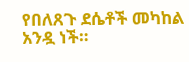የበለጸጉ ደሴቶች መካከል አንዷ ነች።